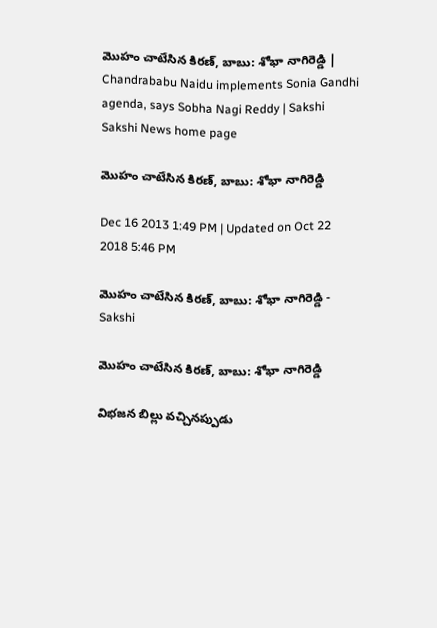మొహం చాటేసిన కిరణ్, బాబు: శోభా నాగిరెడ్డి | Chandrababu Naidu implements Sonia Gandhi agenda, says Sobha Nagi Reddy | Sakshi
Sakshi News home page

మొహం చాటేసిన కిరణ్, బాబు: శోభా నాగిరెడ్డి

Dec 16 2013 1:49 PM | Updated on Oct 22 2018 5:46 PM

మొహం చాటేసిన కిరణ్, బాబు: శోభా నాగిరెడ్డి - Sakshi

మొహం చాటేసిన కిరణ్, బాబు: శోభా నాగిరెడ్డి

విభజన బిల్లు వచ్చినప్పుడు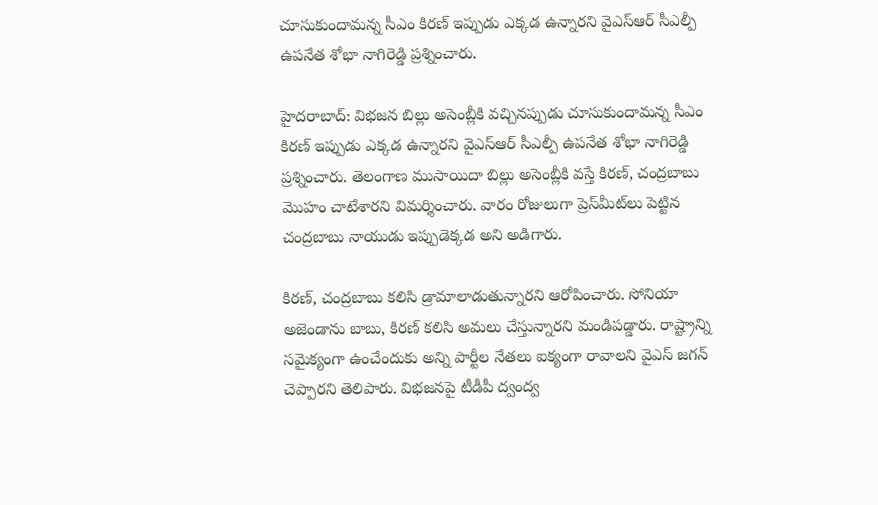చూసుకుందామన్న సీఎం కిరణ్ ఇప్పుడు ఎక్కడ ఉన్నారని వైఎస్ఆర్ సీఎల్పీ ఉపనేత శోభా నాగిరెడ్డి ప్రశ్నించారు.

హైదరాబాద్: విభజన బిల్లు అసెంబ్లీకి వచ్చినప్పుడు చూసుకుందామన్న సీఎం కిరణ్ ఇప్పుడు ఎక్కడ ఉన్నారని వైఎస్ఆర్ సీఎల్పీ ఉపనేత శోభా నాగిరెడ్డి ప్రశ్నించారు. తెలంగాణ ముసాయిదా బిల్లు అసెంబ్లీకి వస్తే కిరణ్, చంద్రబాబు మొహం చాటేశారని విమర్శించారు. వారం రోజులుగా ప్రెస్‌మీట్‌లు పెట్టిన చంద్రబాబు నాయుడు ఇప్పుడెక్కడ అని అడిగారు.

కిరణ్, చంద్రబాబు కలిసి డ్రామాలాడుతున్నారని ఆరోపించారు. సోనియా అజెండాను బాబు, కిరణ్ కలిసి అమలు చేస్తున్నారని మండిపడ్డారు. రాష్ట్రాన్ని సమైక్యంగా ఉంచేందుకు అన్ని పార్టీల నేతలు ఐక్యంగా రావాలని వైఎస్ జగన్‌ చెప్పారని తెలిపారు. విభజనపై టీడీపీ ద్వంద్వ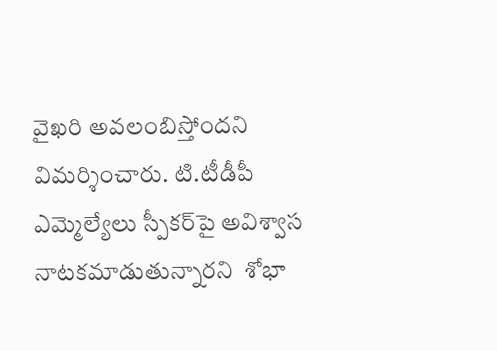వైఖరి అవలంబిస్తోందని విమర్శించారు. టి.టీడీపీ ఎమ్మెల్యేలు స్పీకర్‌పై అవిశ్వాస నాటకమాడుతున్నారని  శోభా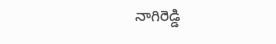నాగిరెడ్డి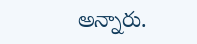అన్నారు.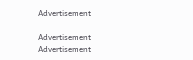Advertisement

Advertisement
Advertisement